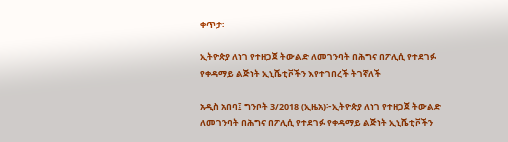ቀጥታ፡

ኢትዮጵያ ለነገ የተዘጋጀ ትውልድ ለመገንባት በሕግና በፖሊሲ የተደገፉ የቀዳማይ ልጅነት ኢኒሼቲቮችን እየተገበረች ትገኛለች

አዲስ አበባ፤ ግንቦት 3/2018 (ኢዜአ)፦ኢትዮጵያ ለነገ የተዘጋጀ ትውልድ ለመገንባት በሕግና በፖሊሲ የተደገፉ የቀዳማይ ልጅነት ኢኒሼቲቮችን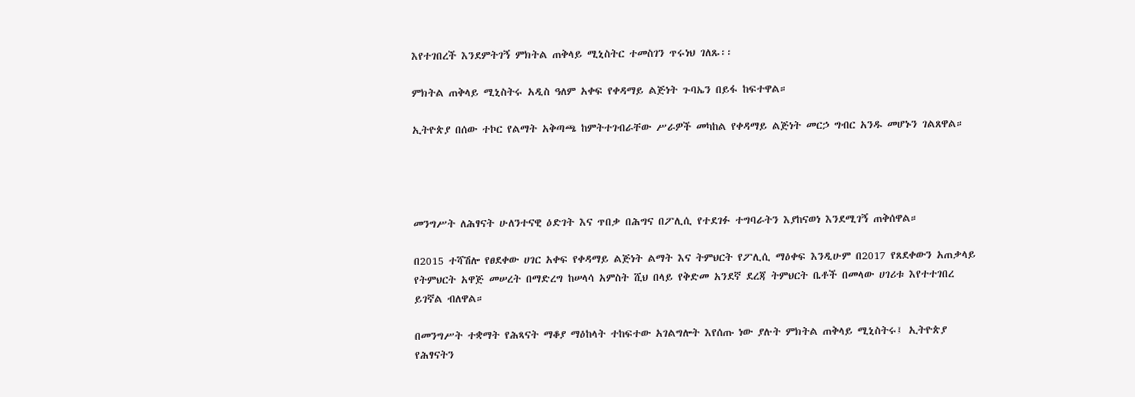እየተገበረች እንደምትገኝ ምክትል ጠቅላይ ሚኒስትር ተመስገን ጥሩነህ ገለጹ፡፡

ምክትል ጠቅላይ ሚኒስትሩ አዲስ ዓለም አቀፍ የቀዳማይ ልጅነት ጉባኤን በይፋ ከፍተዋል።

ኢትዮጵያ በሰው ተኮር የልማት አቅጣጫ ከምትተገብራቸው ሥራዎች መካከል የቀዳማይ ልጅነት መርኃ ግብር አንዱ መሆኑን ገልጸዋል።




መንግሥት ለሕፃናት ሁለንተናዊ ዕድገት እና ጥበቃ በሕግና በፖሊሲ የተደገፉ ተግባራትን እያከናወነ እንደሚገኝ ጠቅሰዋል።

በ2015 ተሻሽሎ የፀደቀው ሀገር አቀፍ የቀዳማይ ልጅነት ልማት እና ትምህርት የፖሊሲ ማዕቀፍ እንዲሁም በ2017 የጸደቀውን አጠቃላይ የትምህርት አዋጅ መሠረት በማድረግ ከሠላሳ አምስት ሺህ በላይ የቅድመ አንደኛ ደረጃ ትምህርት ቤቶች በመላው ሀገሪቱ እየተተገበረ ይገኛል ብለዋል።

በመንግሥት ተቋማት የሕጻናት ማቆያ ማዕከላት ተከፍተው አገልግሎት እየሰጡ ነው ያሉት ምክትል ጠቅላይ ሚኒስትሩ፤ ኢትዮጵያ የሕፃናትን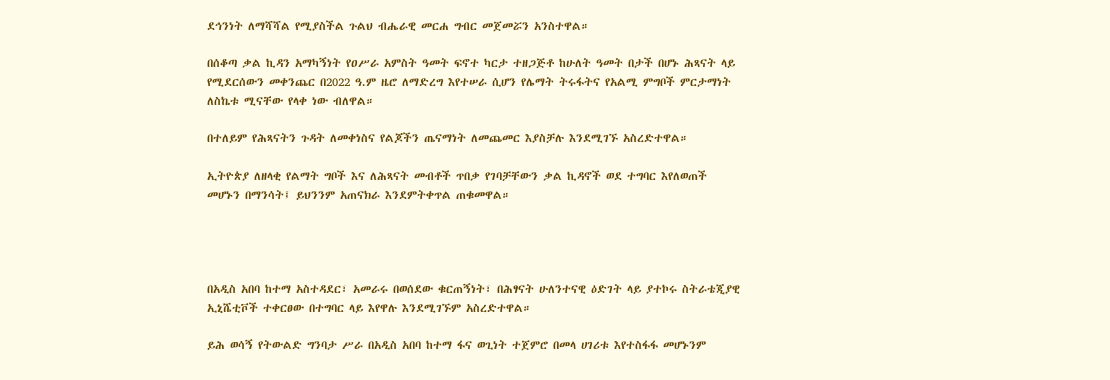ደኅንነት ለማሻሻል የሚያስችል ጉልህ ብሔራዊ መርሐ ግብር መጀመሯን አንስተዋል።

በሰቆጣ ቃል ኪዳን አማካኝነት የዐሥራ አምስት ዓመት ፍኖተ ካርታ ተዘጋጅቶ ከሁለት ዓመት በታች በሆኑ ሕጻናት ላይ የሚደርሰውን መቀንጨር በ2022 ዓ.ም ዜሮ ለማድረግ እየተሠራ ሲሆን የሌማት ትሩፋትና የአልሚ ምግቦች ምርታማነት ለስኬቱ ሚናቸው የላቀ ነው ብለዋል።

በተለይም የሕጻናትን ጉዳት ለመቀነስና የልጆችን ጤናማነት ለመጨመር እያስቻሉ እንደሚገኙ አስረድተዋል።

ኢትዮጵያ ለዘላቂ የልማት ግቦች እና ለሕጻናት መብቶች ጥበቃ የገባቻቸውን ቃል ኪዳኖች ወደ ተግባር እየለወጠች መሆኑን በማንሳት፤ ይህንንም አጠናክራ እንደምትቀጥል ጠቁመዋል።




በአዲስ አበባ ከተማ አስተዳደር፣ አመራሩ በወሰደው ቁርጠኝነት፣ በሕፃናት ሁለንተናዊ ዕድገት ላይ ያተኮሩ ስትራቴጂያዊ ኢኒሼቲቮች ተቀርፀው በተግባር ላይ እየዋሉ እንደሚገኙም አስረድተዋል።

ይሕ ወሳኝ የትውልድ ግንባታ ሥራ በአዲስ አበባ ከተማ ፋና ወጊነት ተጀምሮ በመላ ሀገሪቱ እየተስፋፋ መሆኑንም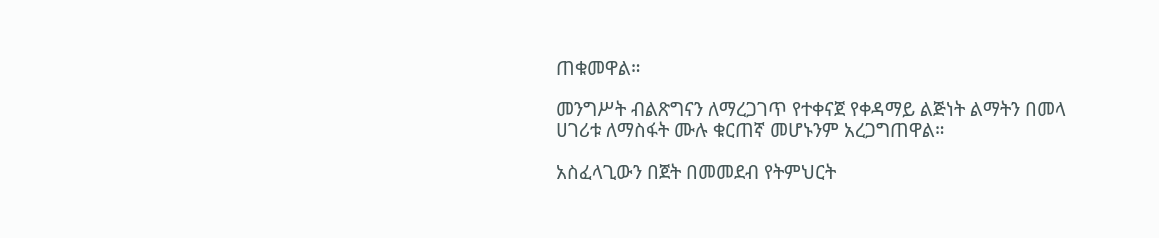ጠቁመዋል።

መንግሥት ብልጽግናን ለማረጋገጥ የተቀናጀ የቀዳማይ ልጅነት ልማትን በመላ ሀገሪቱ ለማስፋት ሙሉ ቁርጠኛ መሆኑንም አረጋግጠዋል።

አስፈላጊውን በጀት በመመደብ የትምህርት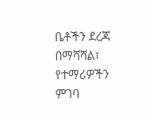ቤቶችን ደረጃ በማሻሻል፣ የተማሪዎችን ምገባ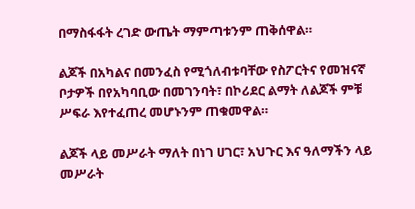በማስፋፋት ረገድ ውጤት ማምጣቱንም ጠቅሰዋል።

ልጆች በአካልና በመንፈስ የሚጎለብቱባቸው የስፖርትና የመዝናኛ ቦታዎች በየአካባቢው በመገንባት፣ በኮሪደር ልማት ለልጆች ምቹ ሥፍራ እየተፈጠረ መሆኑንም ጠቁመዋል።

ልጆች ላይ መሥራት ማለት በነገ ሀገር፣ አህጉር እና ዓለማችን ላይ መሥራት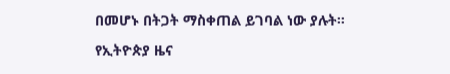በመሆኑ በትጋት ማስቀጠል ይገባል ነው ያሉት።

የኢትዮጵያ ዜና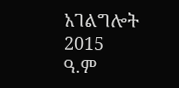አገልግሎት
2015
ዓ.ም